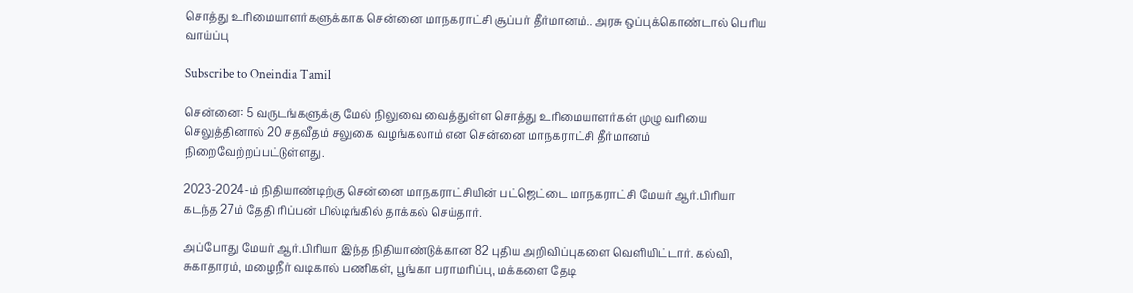சொத்து உரிமையாளர்களுக்காக சென்னை மாநகராட்சி சூப்பர் தீர்மானம்.. அரசு ஒப்புக்கொண்டால் பெரிய வாய்ப்பு

Subscribe to Oneindia Tamil

சென்னை: 5 வருடங்களுக்கு மேல் நிலுவை வைத்துள்ள சொத்து உரிமையாளர்கள் முழு வரியை செலுத்தினால் 20 சதவீதம் சலுகை வழங்கலாம் என சென்னை மாநகராட்சி தீர்மானம் நிறைவேற்றப்பட்டுள்ளது.

2023-2024-ம் நிதியாண்டிற்கு சென்னை மாநகராட்சியின் பட்ஜெட்டை மாநகராட்சி மேயர் ஆர்.பிரியா கடந்த 27ம் தேதி ரிப்பன் பில்டிங்கில் தாக்கல் செய்தார்.

அப்போது மேயர் ஆர்.பிரியா இந்த நிதியாண்டுக்கான 82 புதிய அறிவிப்புகளை வெளியிட்டார். கல்வி, சுகாதாரம், மழைநீர் வடிகால் பணிகள், பூங்கா பராமரிப்பு, மக்களை தேடி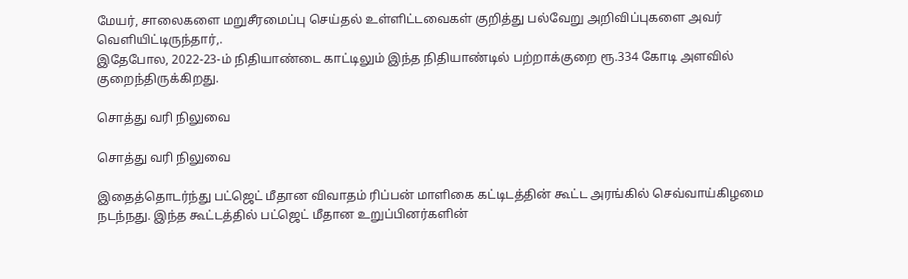மேயர், சாலைகளை மறுசீரமைப்பு செய்தல் உள்ளிட்டவைகள் குறித்து பல்வேறு அறிவிப்புகளை அவர் வெளியிட்டிருந்தார்,.
இதேபோல, 2022-23-ம் நிதியாண்டை காட்டிலும் இந்த நிதியாண்டில் பற்றாக்குறை ரூ.334 கோடி அளவில் குறைந்திருக்கிறது.

சொத்து வரி நிலுவை

சொத்து வரி நிலுவை

இதைத்தொடர்ந்து பட்ஜெட் மீதான விவாதம் ரிப்பன் மாளிகை கட்டிடத்தின் கூட்ட அரங்கில் செவ்வாய்கிழமை நடந்நது. இந்த கூட்டத்தில் பட்ஜெட் மீதான உறுப்பினர்களின்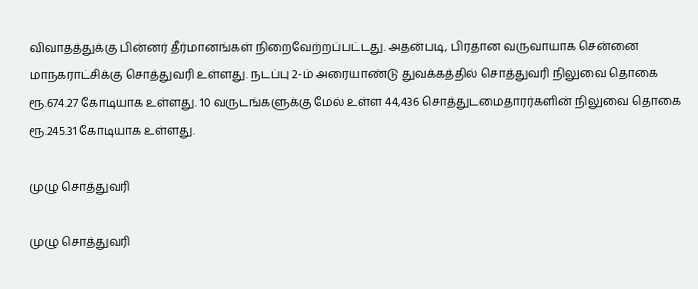விவாதத்துக்கு பின்னர் தீர்மானங்கள் நிறைவேற்றப்பட்டது. அதன்படி, பிரதான வருவாயாக சென்னை மாநகராட்சிக்கு சொத்துவரி உள்ளது. நடப்பு 2-ம் அரையாண்டு துவக்கத்தில் சொத்துவரி நிலுவை தொகை ரூ.674.27 கோடியாக உள்ளது. 10 வருடங்களுக்கு மேல் உள்ள 44,436 சொத்துடமைதாரர்களின் நிலுவை தொகை ரூ.245.31 கோடியாக உள்ளது.

முழு சொத்துவரி

முழு சொத்துவரி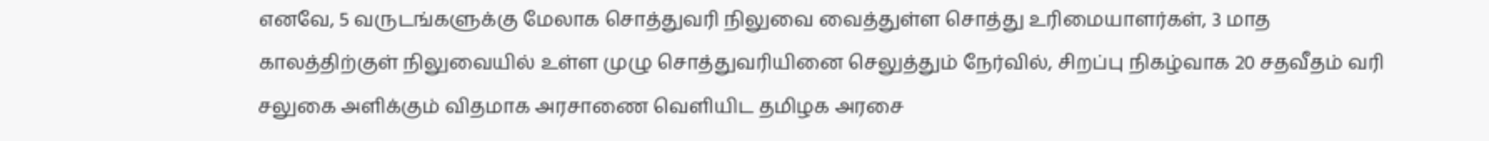எனவே, 5 வருடங்களுக்கு மேலாக சொத்துவரி நிலுவை வைத்துள்ள சொத்து உரிமையாளர்கள், 3 மாத காலத்திற்குள் நிலுவையில் உள்ள முழு சொத்துவரியினை செலுத்தும் நேர்வில், சிறப்பு நிகழ்வாக 20 சதவீதம் வரி சலுகை அளிக்கும் விதமாக அரசாணை வெளியிட தமிழக அரசை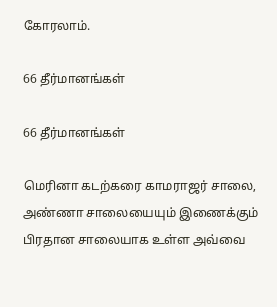கோரலாம்.

66 தீர்மானங்கள்

66 தீர்மானங்கள்

மெரினா கடற்கரை காமராஜர் சாலை, அண்ணா சாலையையும் இணைக்கும் பிரதான சாலையாக உள்ள அவ்வை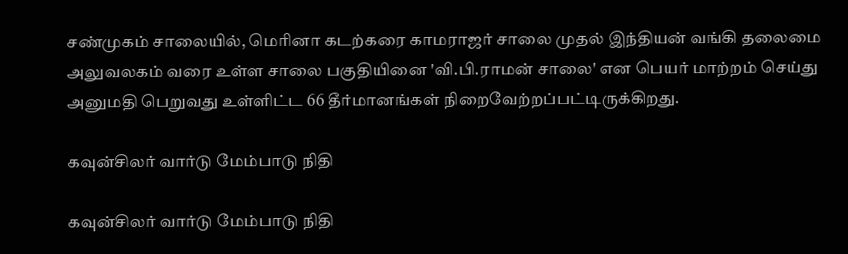சண்முகம் சாலையில், மெரினா கடற்கரை காமராஜர் சாலை முதல் இந்தியன் வங்கி தலைமை அலுவலகம் வரை உள்ள சாலை பகுதியினை 'வி.பி.ராமன் சாலை' என பெயர் மாற்றம் செய்து அனுமதி பெறுவது உள்ளிட்ட 66 தீர்மானங்கள் நிறைவேற்றப்பட்டிருக்கிறது.

கவுன்சிலர் வார்டு மேம்பாடு நிதி

கவுன்சிலர் வார்டு மேம்பாடு நிதி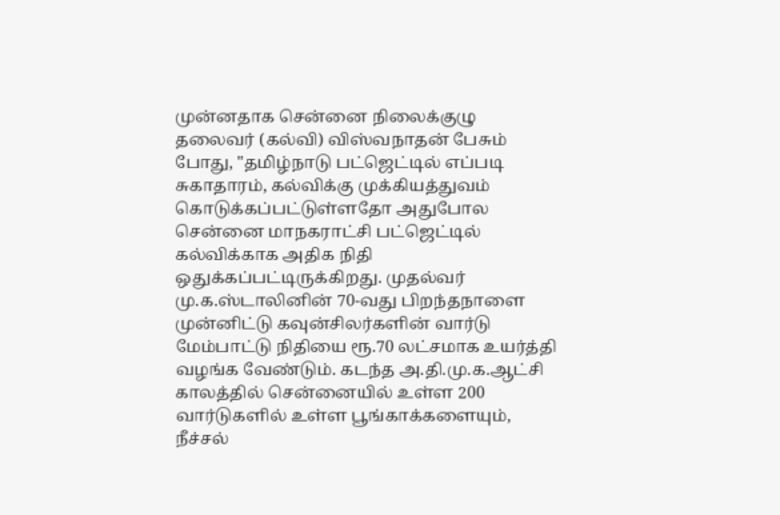முன்னதாக சென்னை நிலைக்குழு தலைவர் (கல்வி) விஸ்வநாதன் பேசும் போது, "தமிழ்நாடு பட்ஜெட்டில் எப்படி சுகாதாரம், கல்விக்கு முக்கியத்துவம் கொடுக்கப்பட்டுள்ளதோ அதுபோல சென்னை மாநகராட்சி பட்ஜெட்டில் கல்விக்காக அதிக நிதி ஒதுக்கப்பட்டிருக்கிறது. முதல்வர் மு.க.ஸ்டாலினின் 70-வது பிறந்தநாளை முன்னிட்டு கவுன்சிலர்களின் வார்டு மேம்பாட்டு நிதியை ரூ.70 லட்சமாக உயர்த்தி வழங்க வேண்டும். கடந்த அ.தி.மு.க.ஆட்சி காலத்தில் சென்னையில் உள்ள 200 வார்டுகளில் உள்ள பூங்காக்களையும், நீச்சல்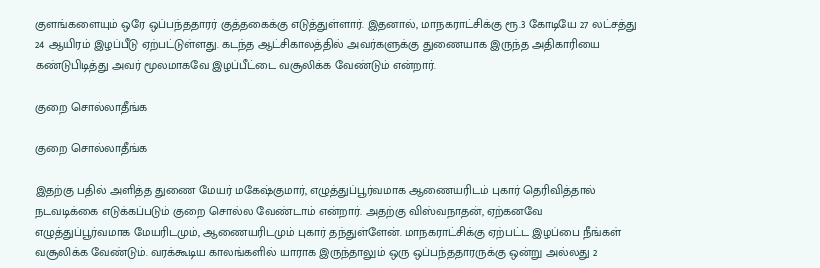குளங்களையும் ஒரே ஒப்பந்ததாரர் குத்தகைக்கு எடுத்துள்ளார். இதனால், மாநகராட்சிக்கு ரூ.3 கோடியே 27 லட்சத்து 24 ஆயிரம் இழப்பீடு ஏற்பட்டுள்ளது. கடந்த ஆட்சிகாலத்தில் அவர்களுக்கு துணையாக இருந்த அதிகாரியை கண்டுபிடித்து அவர் மூலமாகவே இழப்பீட்டை வசூலிக்க வேண்டும் என்றார்.

குறை சொல்லாதீங்க

குறை சொல்லாதீங்க

இதற்கு பதில் அளித்த துணை மேயர் மகேஷ்குமார், எழுத்துப்பூர்வமாக ஆணையரிடம் புகார் தெரிவித்தால் நடவடிக்கை எடுக்கப்படும் குறை சொல்ல வேண்டாம் என்றார். அதற்கு விஸ்வநாதன், ஏற்கனவே எழுத்துப்பூர்வமாக மேயரிடமும், ஆணையரிடமும் புகார் தந்துள்ளேன். மாநகராட்சிக்கு ஏற்பட்ட இழப்பை நீங்கள் வசூலிக்க வேண்டும். வரக்கூடிய காலங்களில் யாராக இருந்தாலும் ஒரு ஒப்பந்ததாரருக்கு ஒன்று அல்லது 2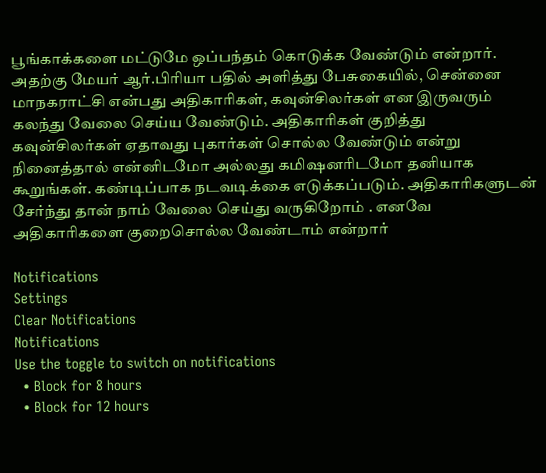பூங்காக்களை மட்டுமே ஒப்பந்தம் கொடுக்க வேண்டும் என்றார். அதற்கு மேயர் ஆர்.பிரியா பதில் அளித்து பேசுகையில், சென்னை மாநகராட்சி என்பது அதிகாரிகள், கவுன்சிலர்கள் என இருவரும் கலந்து வேலை செய்ய வேண்டும். அதிகாரிகள் குறித்து கவுன்சிலர்கள் ஏதாவது புகார்கள் சொல்ல வேண்டும் என்று நினைத்தால் என்னிடமோ அல்லது கமிஷனரிடமோ தனியாக கூறுங்கள். கண்டிப்பாக நடவடிக்கை எடுக்கப்படும். அதிகாரிகளுடன் சேர்ந்து தான் நாம் வேலை செய்து வருகிறோம் . எனவே அதிகாரிகளை குறைசொல்ல வேண்டாம் என்றார்

Notifications
Settings
Clear Notifications
Notifications
Use the toggle to switch on notifications
  • Block for 8 hours
  • Block for 12 hours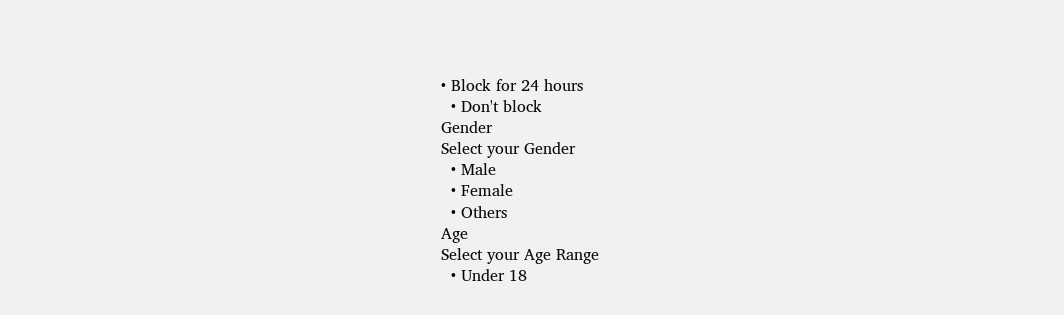• Block for 24 hours
  • Don't block
Gender
Select your Gender
  • Male
  • Female
  • Others
Age
Select your Age Range
  • Under 18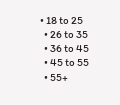• 18 to 25
  • 26 to 35
  • 36 to 45
  • 45 to 55
  • 55+